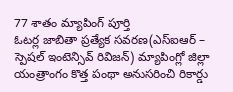77 శాతం మ్యాపింగ్ పూర్తి
ఓటర్ల జాబితా ప్రత్యేక సవరణ(ఎస్ఐఆర్ – స్పెషల్ ఇంటెన్సివ్ రివిజన్) మ్యాపింగ్లో జిల్లా యంత్రాంగం కొత్త పంథా అనుసరించి రికార్డు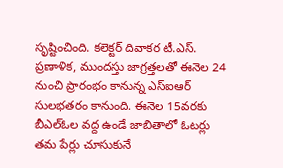సృష్టించింది. కలెక్టర్ దివాకర టీ.ఎస్. ప్రణాళిక, ముందస్తు జాగ్రత్తలతో ఈనెల 24 నుంచి ప్రారంభం కానున్న ఎస్ఐఆర్ సులభతరం కానుంది. ఈనెల 15వరకు బీఎల్ఓల వద్ద ఉండే జాబితాలో ఓటర్లు తమ పేర్లు చూసుకునే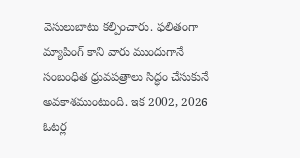వెసులుబాటు కల్పించారు. ఫలితంగా మ్యాపింగ్ కాని వారు ముందుగానే సంబంధిత ధ్రువపత్రాలు సిద్ధం చేసుకునే అవకాశముంటుంది. ఇక 2002, 2026 ఓటర్ల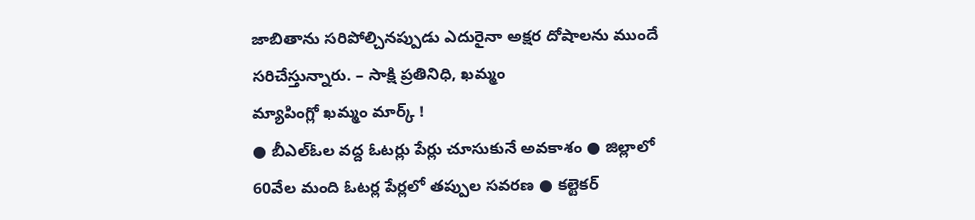జాబితాను సరిపోల్చినప్పుడు ఎదురైనా అక్షర దోషాలను ముందే సరిచేస్తున్నారు. – సాక్షి ప్రతినిధి, ఖమ్మం
మ్యాపింగ్లో ఖమ్మం మార్క్ !
● బీఎల్ఓల వద్ద ఓటర్లు పేర్లు చూసుకునే అవకాశం ● జిల్లాలో 60వేల మంది ఓటర్ల పేర్లలో తప్పుల సవరణ ● కల్టెకర్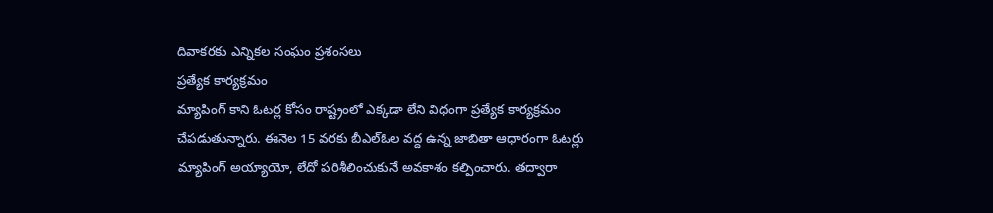దివాకరకు ఎన్నికల సంఘం ప్రశంసలు
ప్రత్యేక కార్యక్రమం
మ్యాపింగ్ కాని ఓటర్ల కోసం రాష్ట్రంలో ఎక్కడా లేని విధంగా ప్రత్యేక కార్యక్రమం చేపడుతున్నారు. ఈనెల 15 వరకు బీఎల్ఓల వద్ద ఉన్న జాబితా ఆధారంగా ఓటర్లు మ్యాపింగ్ అయ్యాయో, లేదో పరిశీలించుకునే అవకాశం కల్పించారు. తద్వారా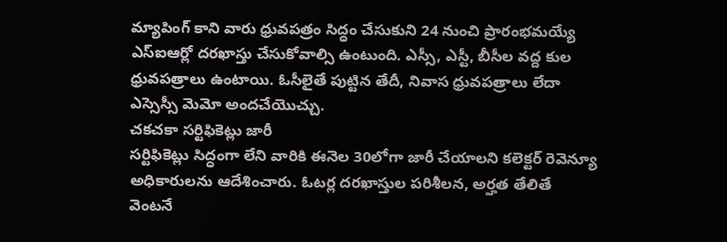మ్యాపింగ్ కాని వారు ధ్రువపత్రం సిద్ధం చేసుకుని 24 నుంచి ప్రారంభమయ్యే ఎస్ఐఆర్లో దరఖాస్తు చేసుకోవాల్సి ఉంటుంది. ఎస్సీ, ఎస్టీ, బీసీల వద్ద కుల ధ్రువపత్రాలు ఉంటాయి. ఓసీలైతే పుట్టిన తేదీ, నివాస ధ్రువపత్రాలు లేదా ఎస్సెస్సీ మెమో అందచేయొచ్చు.
చకచకా సర్టిఫికెట్లు జారీ
సర్టిఫికెట్లు సిద్ధంగా లేని వారికి ఈనెల 30లోగా జారీ చేయాలని కలెక్టర్ రెవెన్యూ అధికారులను ఆదేశించారు. ఓటర్ల దరఖాస్తుల పరిశీలన, అర్హత తేలితే వెంటనే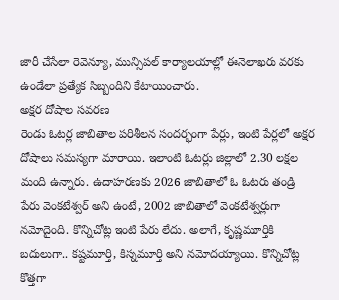జారీ చేసేలా రెవెన్యూ, మున్సిపల్ కార్యాలయాల్లో ఈనెలాఖరు వరకు ఉండేలా ప్రత్యేక సిబ్బందిని కేటాయించారు.
అక్షర దోషాల సవరణ
రెండు ఓటర్ల జాబితాల పరిశీలన సందర్భంగా పేర్లు, ఇంటి పేర్లలో అక్షర దోషాలు సమస్యగా మారాయి. ఇలాంటి ఓటర్లు జిల్లాలో 2.30 లక్షల మంది ఉన్నారు. ఉదాహరణకు 2026 జాబితాలో ఓ ఓటరు తండ్రి పేరు వెంకటేశ్వర్ అని ఉంటే, 2002 జాబితాలో వెంకటేశ్వర్లుగా నమోదైంది. కొన్నిచోట్ల ఇంటి పేరు లేదు. అలాగే, కృష్ణమూర్తికి బదులుగా.. కష్టమూర్తి, కిస్నమూర్తి అని నమోదయ్యాయి. కొన్నిచోట్ల కొత్తగా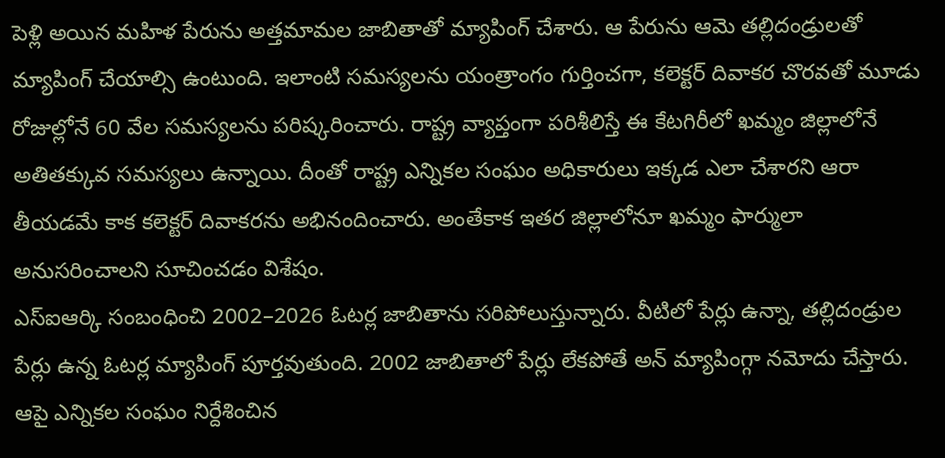పెళ్లి అయిన మహిళ పేరును అత్తమామల జాబితాతో మ్యాపింగ్ చేశారు. ఆ పేరును ఆమె తల్లిదండ్రులతో మ్యాపింగ్ చేయాల్సి ఉంటుంది. ఇలాంటి సమస్యలను యంత్రాంగం గుర్తించగా, కలెక్టర్ దివాకర చొరవతో మూడు రోజుల్లోనే 60 వేల సమస్యలను పరిష్కరించారు. రాష్ట్ర వ్యాప్తంగా పరిశీలిస్తే ఈ కేటగిరీలో ఖమ్మం జిల్లాలోనే అతితక్కువ సమస్యలు ఉన్నాయి. దీంతో రాష్ట్ర ఎన్నికల సంఘం అధికారులు ఇక్కడ ఎలా చేశారని ఆరా తీయడమే కాక కలెక్టర్ దివాకరను అభినందించారు. అంతేకాక ఇతర జిల్లాలోనూ ఖమ్మం ఫార్ములా అనుసరించాలని సూచించడం విశేషం.
ఎస్ఐఆర్కి సంబంధించి 2002–2026 ఓటర్ల జాబితాను సరిపోలుస్తున్నారు. వీటిలో పేర్లు ఉన్నా, తల్లిదండ్రుల పేర్లు ఉన్న ఓటర్ల మ్యాపింగ్ పూర్తవుతుంది. 2002 జాబితాలో పేర్లు లేకపోతే అన్ మ్యాపింగ్గా నమోదు చేస్తారు. ఆపై ఎన్నికల సంఘం నిర్దేశించిన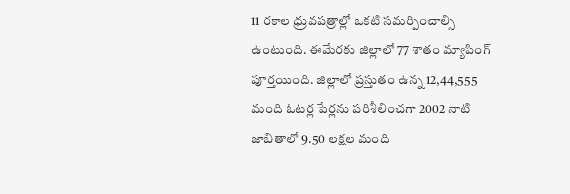11 రకాల ధ్రువపత్రాల్లో ఒకటి సమర్పించాల్సి ఉంటుంది. ఈమేరకు జిల్లాలో 77 శాతం మ్యాపింగ్ పూర్తయింది. జిల్లాలో ప్రస్తుతం ఉన్న 12,44,555 మంది ఓటర్ల పేర్లను పరిశీలించగా 2002 నాటి జాబితాలో 9.50 లక్షల మంది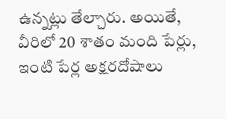ఉన్నట్లు తేల్చారు. అయితే, వీరిలో 20 శాతం మంది పేర్లు, ఇంటి పేర్ల అక్షరదోషాలు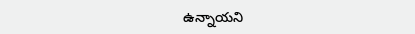ఉన్నాయని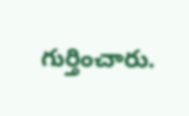గుర్తించారు.